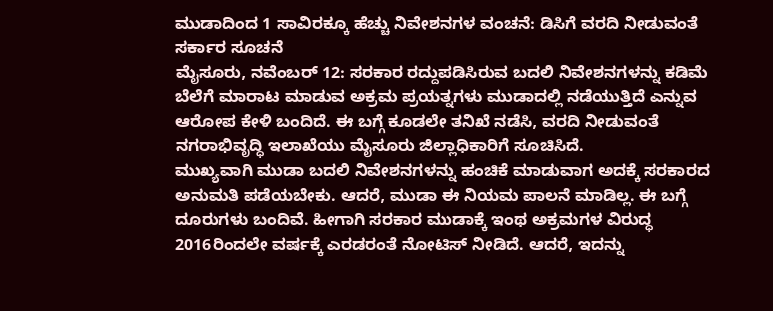ಮುಡಾದಿಂದ 1 ಸಾವಿರಕ್ಕೂ ಹೆಚ್ಚು ನಿವೇಶನಗಳ ವಂಚನೆ: ಡಿಸಿಗೆ ವರದಿ ನೀಡುವಂತೆ ಸರ್ಕಾರ ಸೂಚನೆ
ಮೈಸೂರು, ನವೆಂಬರ್ 12: ಸರಕಾರ ರದ್ದುಪಡಿಸಿರುವ ಬದಲಿ ನಿವೇಶನಗಳನ್ನು ಕಡಿಮೆ ಬೆಲೆಗೆ ಮಾರಾಟ ಮಾಡುವ ಅಕ್ರಮ ಪ್ರಯತ್ನಗಳು ಮುಡಾದಲ್ಲಿ ನಡೆಯುತ್ತಿದೆ ಎನ್ನುವ ಆರೋಪ ಕೇಳಿ ಬಂದಿದೆ. ಈ ಬಗ್ಗೆ ಕೂಡಲೇ ತನಿಖೆ ನಡೆಸಿ, ವರದಿ ನೀಡುವಂತೆ ನಗರಾಭಿವೃದ್ಧಿ ಇಲಾಖೆಯು ಮೈಸೂರು ಜಿಲ್ಲಾಧಿಕಾರಿಗೆ ಸೂಚಿಸಿದೆ.
ಮುಖ್ಯವಾಗಿ ಮುಡಾ ಬದಲಿ ನಿವೇಶನಗಳನ್ನು ಹಂಚಿಕೆ ಮಾಡುವಾಗ ಅದಕ್ಕೆ ಸರಕಾರದ ಅನುಮತಿ ಪಡೆಯಬೇಕು. ಆದರೆ, ಮುಡಾ ಈ ನಿಯಮ ಪಾಲನೆ ಮಾಡಿಲ್ಲ. ಈ ಬಗ್ಗೆ ದೂರುಗಳು ಬಂದಿವೆ. ಹೀಗಾಗಿ ಸರಕಾರ ಮುಡಾಕ್ಕೆ ಇಂಥ ಅಕ್ರಮಗಳ ವಿರುದ್ಧ 2016ರಿಂದಲೇ ವರ್ಷಕ್ಕೆ ಎರಡರಂತೆ ನೋಟಿಸ್ ನೀಡಿದೆ. ಆದರೆ, ಇದನ್ನು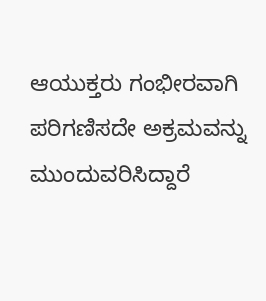ಆಯುಕ್ತರು ಗಂಭೀರವಾಗಿ ಪರಿಗಣಿಸದೇ ಅಕ್ರಮವನ್ನು ಮುಂದುವರಿಸಿದ್ದಾರೆ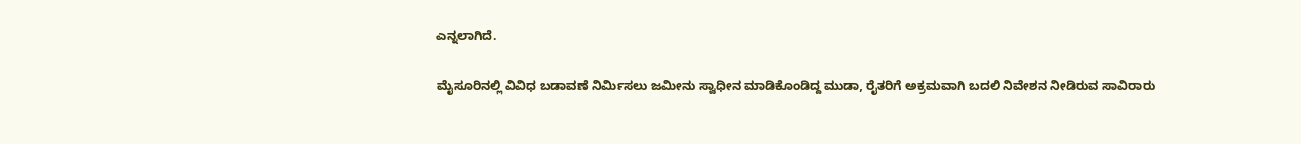ಎನ್ನಲಾಗಿದೆ.

ಮೈಸೂರಿನಲ್ಲಿ ವಿವಿಧ ಬಡಾವಣೆ ನಿರ್ಮಿಸಲು ಜಮೀನು ಸ್ವಾಧೀನ ಮಾಡಿಕೊಂಡಿದ್ದ ಮುಡಾ, ರೈತರಿಗೆ ಅಕ್ರಮವಾಗಿ ಬದಲಿ ನಿವೇಶನ ನೀಡಿರುವ ಸಾವಿರಾರು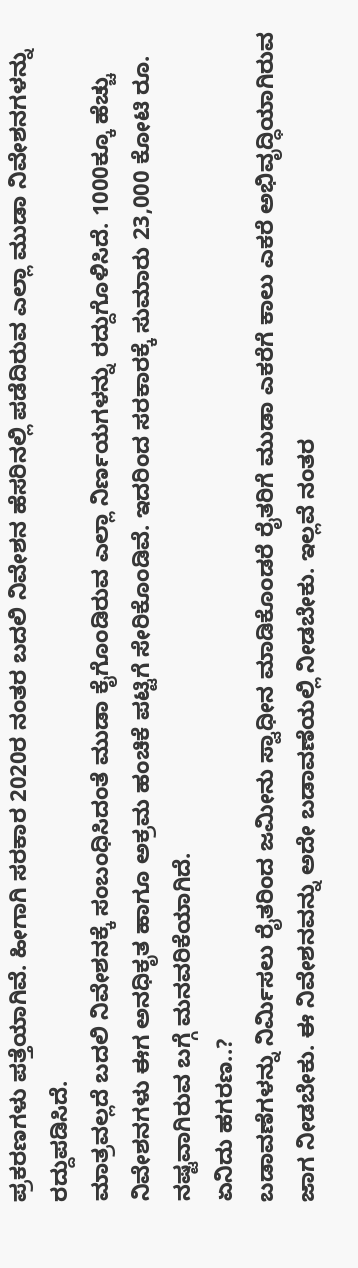ಪ್ರಕರಣಗಳು ಪತ್ತೆಯಾಗಿವೆ. ಹೀಗಾಗಿ ಸರಕಾರ 2020ರ ನಂತರ ಬದಲಿ ನಿವೇಶನ ಹೆಸರಿನಲ್ಲಿ ಪಡೆದಿರುವ ಎಲ್ಲಾ ಮುಡಾ ನಿವೇಶನಗಳನ್ನು ರದ್ದುಪಡಿಸಿದೆ.
ಮಾತ್ರವಲ್ಲದೆ ಬದಲಿ ನಿವೇಶನಕ್ಕೆ ಸಂಬಂಧಿಸಿದಂತೆ ಮುಡಾ ಕೈಗೊಂಡಿರುವ ಎಲ್ಲಾ ನಿರ್ಣಯಗಳನ್ನು ರದ್ದುಗೊಳಿಸಿದೆ. 1000ಕ್ಕೂ ಹೆಚ್ಚು ನಿವೇಶನಗಳು ಈಗ ಅನಧಿಕೃತ ಹಾಗೂ ಅಕ್ರಮ ಹಂಚಿಕೆ ಪಟ್ಟಿಗೆ ಸೇರಿಕೊಂಡಿವೆ. ಇದರಿಂದ ಸರಕಾರಕ್ಕೆ ಸುಮಾರು 23,000 ಕೋಟಿ ರೂ. ನಷ್ಟವಾಗಿರುವ ಬಗ್ಗೆ ಮನವರಿಕೆಯಾಗಿದೆ.
ಏನಿದು ಹಗರಣ..?
ಬಡಾವಣೆಗಳನ್ನು ನಿರ್ಮಿಸಲು ರೈತರಿಂದ ಜಮೀನು ಸ್ವಾಧೀನ ಮಾಡಿಕೊಂಡರೆ ರೈತರಿಗೆ ಮುಡಾ ಎಕರೆಗೆ ಕಾಲು ಎಕರೆ ಅಭಿವೃದ್ಧಿಯಾಗಿರುವ ಜಾಗ ನೀಡಬೇಕು. ಈ ನಿವೇಶನವನ್ನು ಅದೇ ಬಡಾವಣೆಯಲ್ಲಿ ನೀಡಬೇಕು. ಇಲ್ಲವೆ ನಂತರ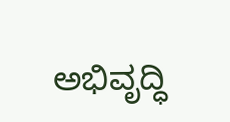ಅಭಿವೃದ್ಧಿ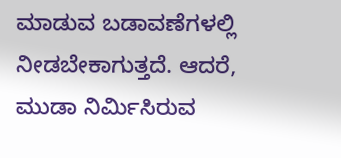ಮಾಡುವ ಬಡಾವಣೆಗಳಲ್ಲಿ ನೀಡಬೇಕಾಗುತ್ತದೆ. ಆದರೆ, ಮುಡಾ ನಿರ್ಮಿಸಿರುವ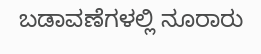ಬಡಾವಣೆಗಳಲ್ಲಿ ನೂರಾರು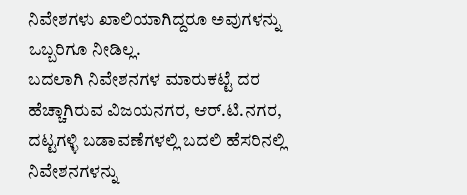ನಿವೇಶಗಳು ಖಾಲಿಯಾಗಿದ್ದರೂ ಅವುಗಳನ್ನು ಒಬ್ಬರಿಗೂ ನೀಡಿಲ್ಲ.
ಬದಲಾಗಿ ನಿವೇಶನಗಳ ಮಾರುಕಟ್ಟೆ ದರ ಹೆಚ್ಚಾಗಿರುವ ವಿಜಯನಗರ, ಆರ್.ಟಿ.ನಗರ, ದಟ್ಟಗಳ್ಳಿ ಬಡಾವಣೆಗಳಲ್ಲಿ ಬದಲಿ ಹೆಸರಿನಲ್ಲಿ ನಿವೇಶನಗಳನ್ನು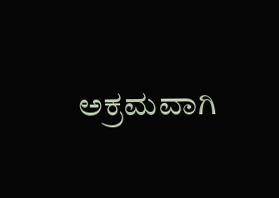ಅಕ್ರಮವಾಗಿ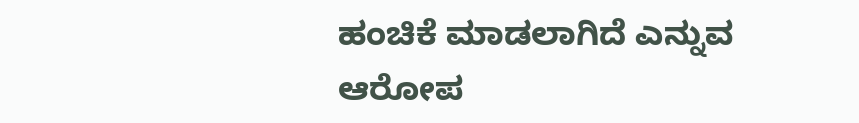ಹಂಚಿಕೆ ಮಾಡಲಾಗಿದೆ ಎನ್ನುವ ಆರೋಪ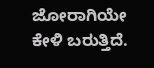ಜೋರಾಗಿಯೇ ಕೇಳಿ ಬರುತ್ತಿದೆ.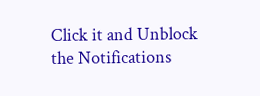Click it and Unblock the Notifications